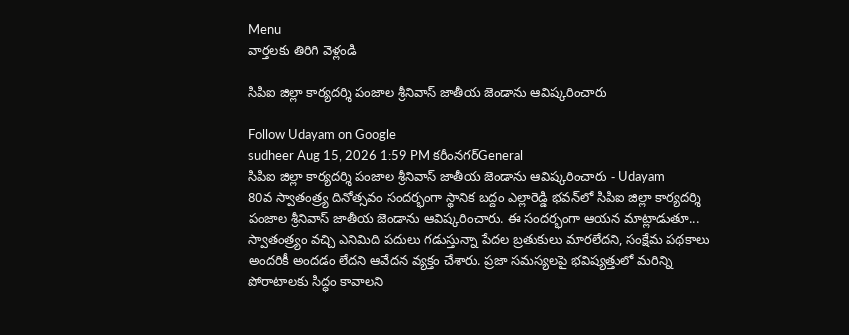Menu
వార్తలకు తిరిగి వెళ్లండి

సిపిఐ జిల్లా కార్యదర్శి పంజాల శ్రీనివాస్ జాతీయ జెండాను ఆవిష్కరించారు

Follow Udayam on Google
sudheer Aug 15, 2026 1:59 PM కరీంనగర్General
సిపిఐ జిల్లా కార్యదర్శి పంజాల శ్రీనివాస్ జాతీయ జెండాను ఆవిష్కరించారు - Udayam
80వ స్వాతంత్ర్య దినోత్సవం సందర్భంగా స్థానిక బద్దం ఎల్లారెడ్డి భవన్‌లో సిపిఐ జిల్లా కార్యదర్శి పంజాల శ్రీనివాస్ జాతీయ జెండాను ఆవిష్కరించారు. ఈ సందర్భంగా ఆయన మాట్లాడుతూ... స్వాతంత్ర్యం వచ్చి ఎనిమిది పదులు గడుస్తున్నా పేదల బ్రతుకులు మారలేదని, సంక్షేమ పథకాలు అందరికీ అందడం లేదని ఆవేదన వ్యక్తం చేశారు. ప్రజా సమస్యలపై భవిష్యత్తులో మరిన్ని పోరాటాలకు సిద్ధం కావాలని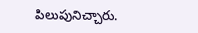పిలుపునిచ్చారు.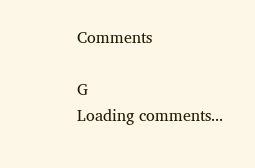Comments

G
Loading comments...